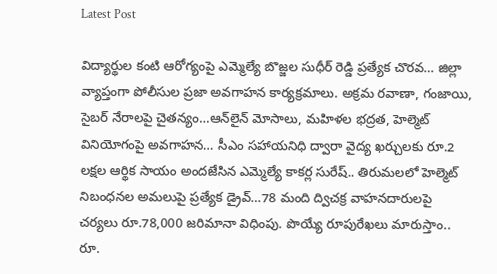Latest Post

విద్యార్థుల కంటి ఆరోగ్యంపై ఎమ్మెల్యే బొజ్జల సుధీర్ రెడ్డి ప్రత్యేక చొరవ… జిల్లా వ్యాప్తంగా పోలీసుల ప్రజా అవగాహన కార్యక్రమాలు. అక్రమ రవాణా, గంజాయి, సైబర్ నేరాలపై చైతన్యం…ఆన్‌లైన్ మోసాలు, మహిళల భద్రత, హెల్మెట్ వినియోగంపై అవగాహన… సీఎం సహాయనిధి ద్వారా వైద్య ఖర్చులకు రూ.2 లక్షల ఆర్థిక సాయం అందజేసిన ఎమ్మెల్యే కాకర్ల సురేష్.. తిరుమలలో హెల్మెట్ నిబంధనల అమలుపై ప్రత్యేక డ్రైవ్…78 మంది ద్విచక్ర వాహనదారులపై చర్యలు రూ.78,000 జరిమానా విధింపు. పొయ్యే రూపురేఖలు మారుస్తాం.. రూ.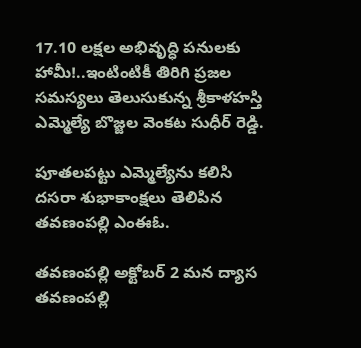17.10 లక్షల అభివృద్ధి పనులకు హామీ!..ఇంటింటికీ తిరిగి ప్రజల సమస్యలు తెలుసుకున్న శ్రీకాళహస్తి ఎమ్మెల్యే బొజ్జల వెంకట సుధీర్ రెడ్డి.

పూతలపట్టు ఎమ్మెల్యేను కలిసి దసరా శుభాకాంక్షలు తెలిపిన తవణంపల్లి ఎంఈఓ.

తవణంపల్లి అక్టోబర్ 2 మన ద్యాస తవణంపల్లి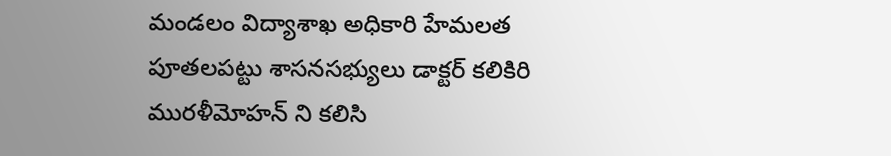మండలం విద్యాశాఖ అధికారి హేమలత పూతలపట్టు శాసనసభ్యులు డాక్టర్ కలికిరి మురళీమోహన్ ని కలిసి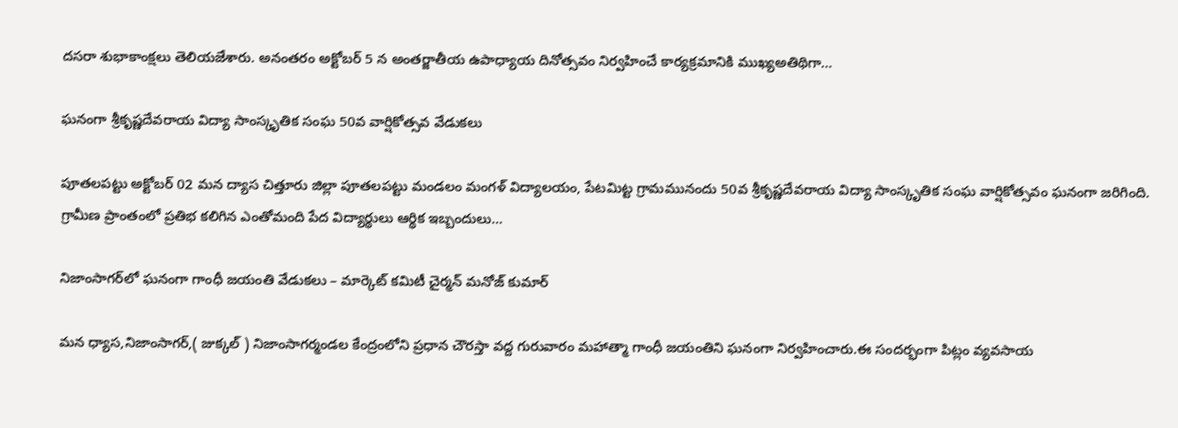దసరా శుభాకాంక్షలు తెలియజేశారు. అనంతరం అక్టోబర్ 5 న అంతర్జాతీయ ఉపాధ్యాయ దినోత్సవం నిర్వహించే కార్యక్రమానికి ముఖ్యఅతిథిగా…

ఘనంగా శ్రీకృష్ణదేవరాయ విద్యా సాంస్కృతిక సంఘ 50వ వార్షికోత్సవ వేడుకలు

పూతలపట్టు అక్టోబర్ 02 మన ద్యాస చిత్తూరు జిల్లా పూతలపట్టు మండలం మంగళ్ విద్యాలయం, పేటమిట్ట గ్రామమునందు 50వ శ్రీకృష్ణదేవరాయ విద్యా సాంస్కృతిక సంఘ వార్షికోత్సవం ఘనంగా జరిగింది. గ్రామీణ ప్రాంతంలో ప్రతిభ కలిగిన ఎంతోమంది పేద విద్యార్థులు ఆర్థిక ఇబ్బందులు…

నిజాంసాగర్‌లో ఘనంగా గాంధీ జయంతి వేడుకలు – మార్కెట్ కమిటీ చైర్మన్ మనోజ్ కుమార్

మన ధ్యాస,నిజాంసాగర్,( జుక్కల్ ) నిజాంసాగర్మండల కేంద్రంలోని ప్రధాన చౌరస్తా వద్ద గురువారం మహాత్మా గాంధీ జయంతిని ఘనంగా నిర్వహించారు.ఈ సందర్భంగా పిట్లం వ్యవసాయ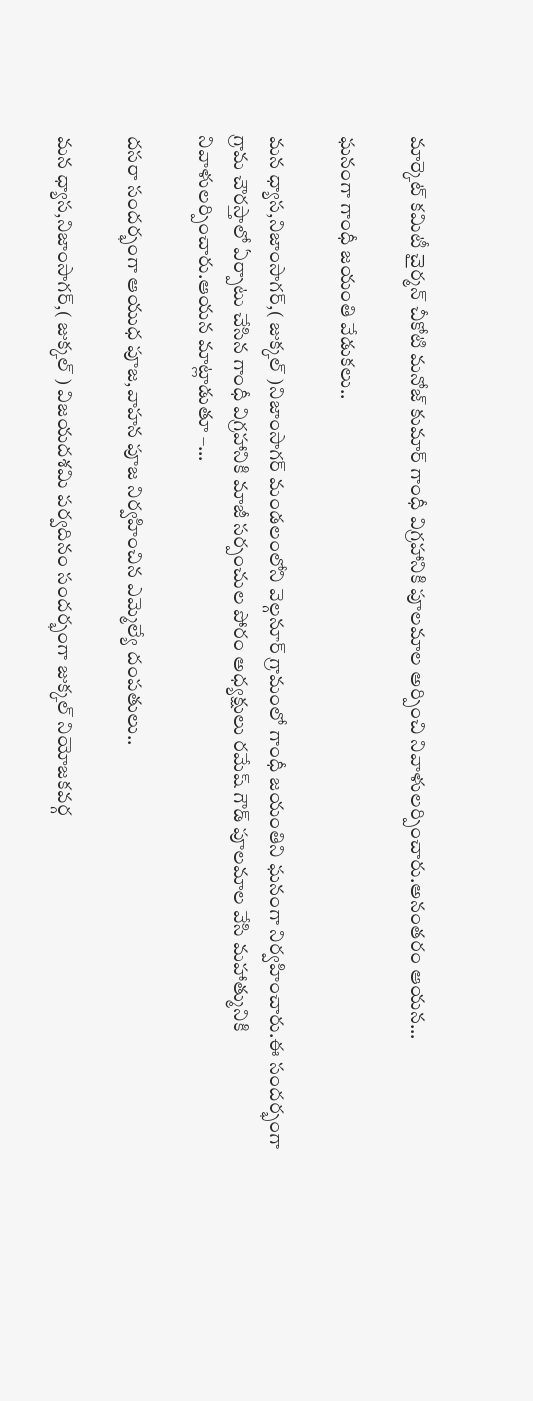మార్కెట్ కమిటీ చైర్మన్ చీకోటి మనోజ్ కుమార్ గాంధీ విగ్రహానికి పూలమాల అర్పించి నివాళులర్పించారు.అనంతరం ఆయన…

ఘనంగా గాంధీ జయంతి వేడుకలు..

మన ధ్యాస,నిజాంసాగర్,( జుక్కల్ )నిజాంసాగర్ మండలంలోని వెల్గనూర్ గ్రామంలో గాంధీ జయంతిని ఘనంగా నిర్వహించారు.ఈ సందర్భంగా గ్రామ చౌరస్తాలో ఏర్పాటు చేసిన గాంధీ విగ్రహానికి మాజీ సర్పంచుల పోరం అధ్యక్షులు రమేష్ గౌడ్ పూలమాల వేసి మహాత్మునికి నివాళులర్పించారు.ఆయన మాట్లాడుతూ –…

దసరా సందర్భంగా ఆయుధ పూజ,వాహన పూజ నిర్వహించిన ఎమ్మెల్యే దంపతులు..

మన ధ్యాస,నిజాంసాగర్,( జుక్కల్ ) విజయదశమి పర్వదినం సందర్భంగా జుక్కల్ నియోజకవర్గ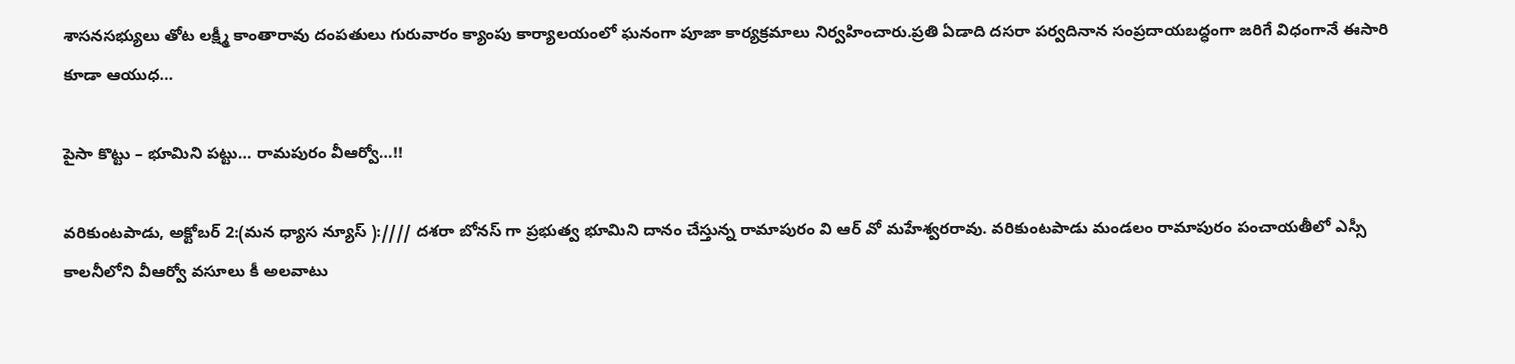శాసనసభ్యులు తోట లక్ష్మీ కాంతారావు దంపతులు గురువారం క్యాంపు కార్యాలయంలో ఘనంగా పూజా కార్యక్రమాలు నిర్వహించారు.ప్రతి ఏడాది దసరా పర్వదినాన సంప్రదాయబద్ధంగా జరిగే విధంగానే ఈసారి కూడా ఆయుధ…

పైసా కొట్టు – భూమిని పట్టు… రామపురం వీఆర్వో…!!

వరికుంటపాడు, అక్టోబర్ 2:(మన ధ్యాస న్యూస్ )://// దశరా బోనస్ గా ప్రభుత్వ భూమిని దానం చేస్తున్న రామాపురం వి ఆర్ వో మహేశ్వరరావు. వరికుంటపాడు మండలం రామాపురం పంచాయతీలో ఎస్సీ కాలనీలోని వీఆర్వో వసూలు కీ అలవాటు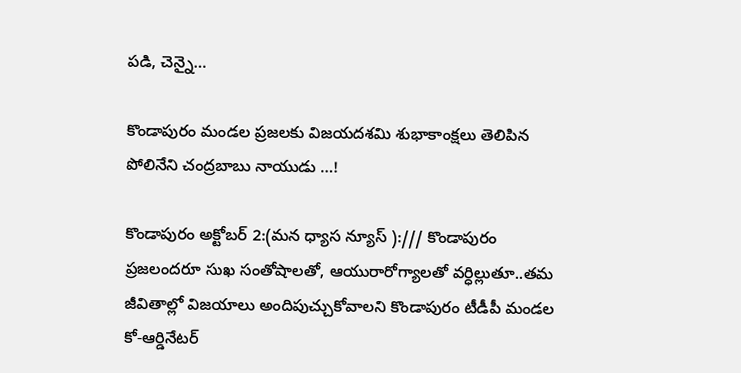పడి, చెన్నై…

కొండాపురం మండల ప్రజలకు విజయదశమి శుభాకాంక్షలు తెలిపిన పోలినేని చంద్రబాబు నాయుడు …!

కొండాపురం అక్టోబర్ 2:(మన ధ్యాస న్యూస్ ):/// కొండాపురం ప్రజలందరూ సుఖ సంతోషాలతో, ఆయురారోగ్యాలతో వర్ధిల్లుతూ..తమ జీవితాల్లో విజయాలు అందిపుచ్చుకోవాలని కొండాపురం టీడీపీ మండల కో-ఆర్డినేటర్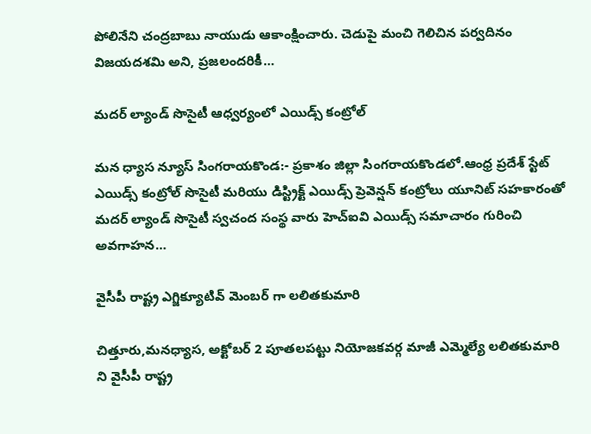పోలినేని చంద్రబాబు నాయుడు ఆకాంక్షించారు. చెడుపై మంచి గెలిచిన పర్వదినం విజయదశమి అని, ప్రజలందరికీ…

మదర్ ల్యాండ్ సొసైటీ ఆధ్వర్యంలో ఎయిడ్స్ కంట్రోల్

మన ధ్యాస న్యూస్ సింగరాయకొండ:- ప్రకాశం జిల్లా సింగరాయకొండలో.ఆంధ్ర ప్రదేశ్ స్టేట్ ఎయిడ్స్ కంట్రోల్ సొసైటీ మరియు డిస్ట్రిక్ట్ ఎయిడ్స్ ప్రెవెన్షన్ కంట్రోలు యూనిట్ సహకారంతో మదర్ ల్యాండ్ సొసైటీ స్వచంద సంస్థ వారు హెచ్ఐవి ఎయిడ్స్ సమాచారం గురించి అవగాహన…

వైసీపీ రాష్ట్ర ఎగ్జిక్యూటివ్ మెంబర్ గా లలితకుమారి

చిత్తూరు,మనధ్యాస, అక్టోబర్ 2 పూతలపట్టు నియోజకవర్గ మాజీ ఎమ్మెల్యే లలితకుమారి ని వైసీపీ రాష్ట్ర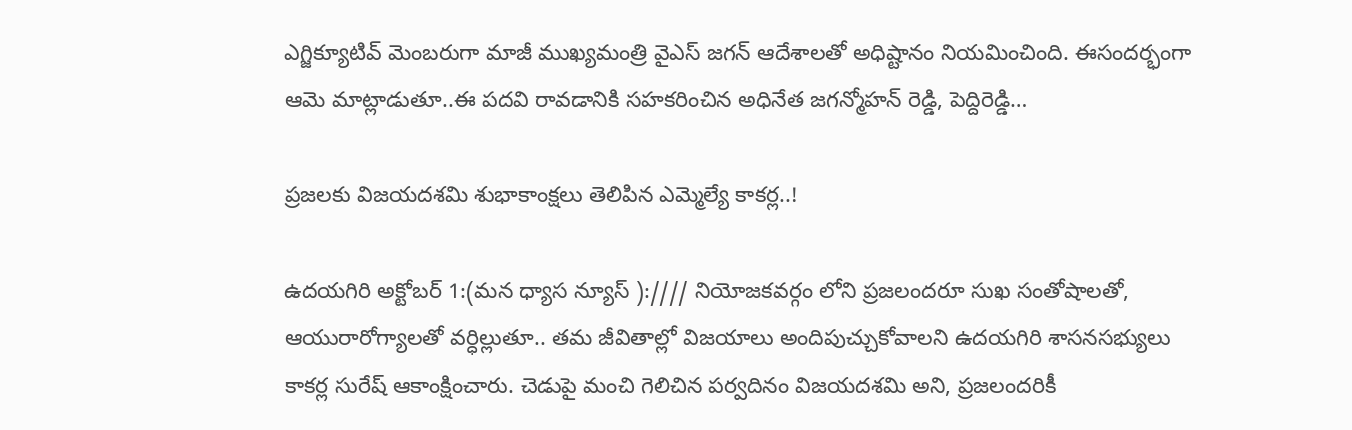ఎగ్జిక్యూటివ్ మెంబరుగా మాజీ ముఖ్యమంత్రి వైఎస్ జగన్ ఆదేశాలతో అధిష్టానం నియమించింది. ఈసందర్భంగా ఆమె మాట్లాడుతూ..ఈ పదవి రావడానికి సహకరించిన అధినేత జగన్మోహన్ రెడ్డి, పెద్దిరెడ్డి…

ప్రజలకు విజయదశమి శుభాకాంక్షలు తెలిపిన ఎమ్మెల్యే కాకర్ల..!

ఉదయగిరి అక్టోబర్ 1:(మన ధ్యాస న్యూస్ )://// నియోజకవర్గం లోని ప్రజలందరూ సుఖ సంతోషాలతో, ఆయురారోగ్యాలతో వర్ధిల్లుతూ.. తమ జీవితాల్లో విజయాలు అందిపుచ్చుకోవాలని ఉదయగిరి శాసనసభ్యులు కాకర్ల సురేష్ ఆకాంక్షించారు. చెడుపై మంచి గెలిచిన పర్వదినం విజయదశమి అని, ప్రజలందరికీ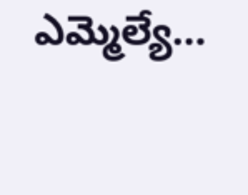ఎమ్మెల్యే…